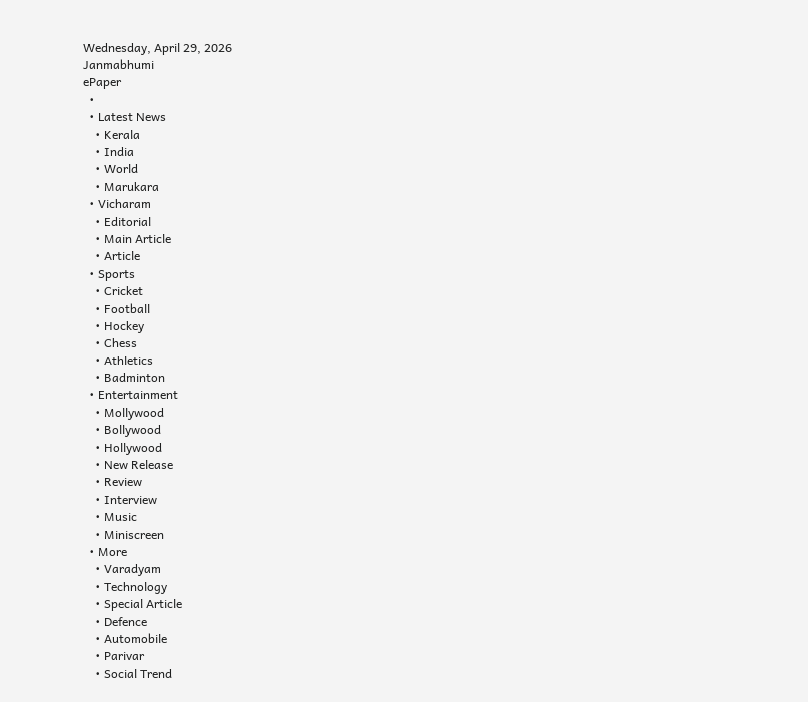Wednesday, April 29, 2026
Janmabhumi
ePaper
  •
  • Latest News
    • Kerala
    • India
    • World
    • Marukara
  • Vicharam
    • Editorial
    • Main Article
    • Article
  • Sports
    • Cricket
    • Football
    • Hockey
    • Chess
    • Athletics
    • Badminton
  • Entertainment
    • Mollywood
    • Bollywood
    • Hollywood
    • New Release
    • Review
    • Interview
    • Music
    • Miniscreen
  • More
    • Varadyam
    • Technology
    • Special Article
    • Defence
    • Automobile
    • Parivar
    • Social Trend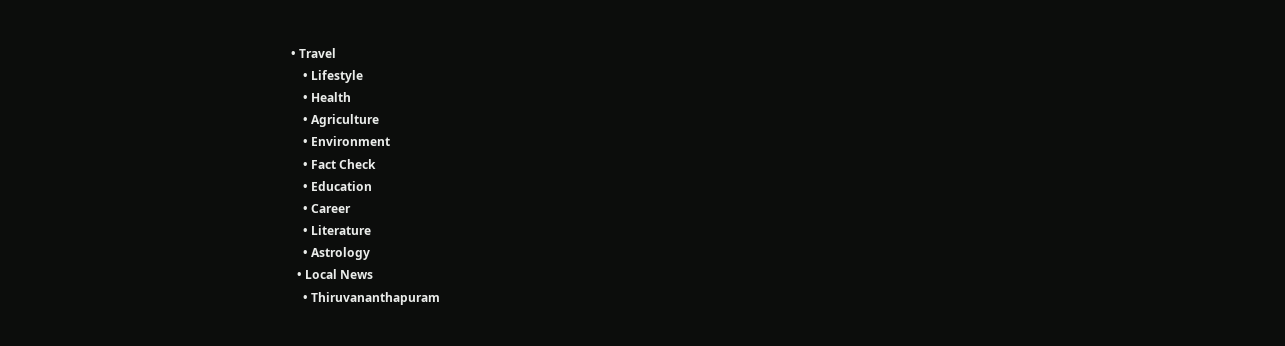• Travel
    • Lifestyle
    • Health
    • Agriculture
    • Environment
    • Fact Check
    • Education
    • Career
    • Literature
    • Astrology
  • Local News
    • Thiruvananthapuram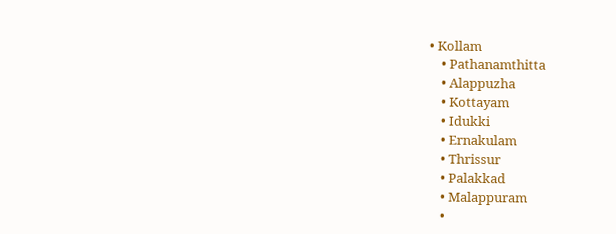• Kollam
    • Pathanamthitta
    • Alappuzha
    • Kottayam
    • Idukki
    • Ernakulam
    • Thrissur
    • Palakkad
    • Malappuram
    •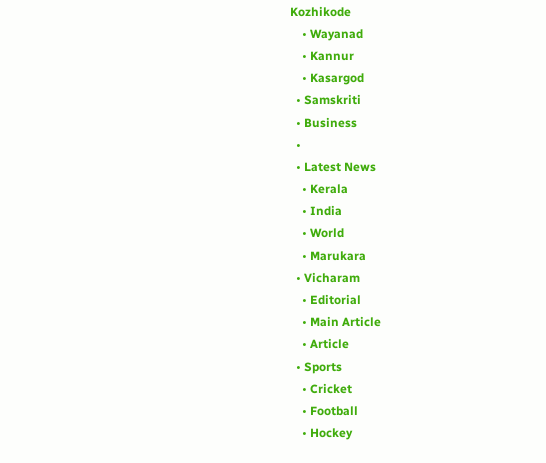Kozhikode
    • Wayanad
    • Kannur
    • Kasargod
  • Samskriti
  • Business
  •
  • Latest News
    • Kerala
    • India
    • World
    • Marukara
  • Vicharam
    • Editorial
    • Main Article
    • Article
  • Sports
    • Cricket
    • Football
    • Hockey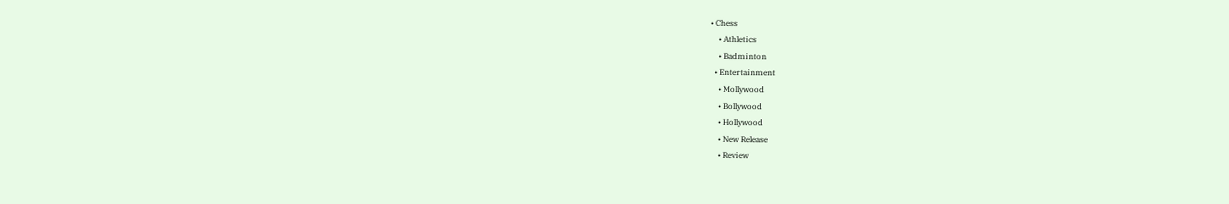• Chess
    • Athletics
    • Badminton
  • Entertainment
    • Mollywood
    • Bollywood
    • Hollywood
    • New Release
    • Review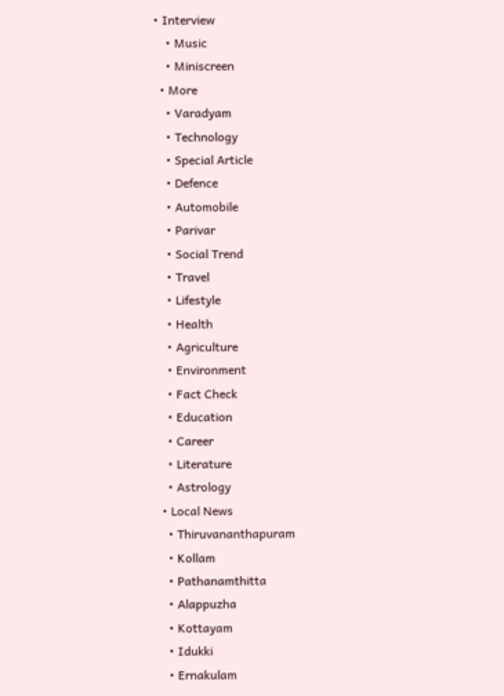• Interview
    • Music
    • Miniscreen
  • More
    • Varadyam
    • Technology
    • Special Article
    • Defence
    • Automobile
    • Parivar
    • Social Trend
    • Travel
    • Lifestyle
    • Health
    • Agriculture
    • Environment
    • Fact Check
    • Education
    • Career
    • Literature
    • Astrology
  • Local News
    • Thiruvananthapuram
    • Kollam
    • Pathanamthitta
    • Alappuzha
    • Kottayam
    • Idukki
    • Ernakulam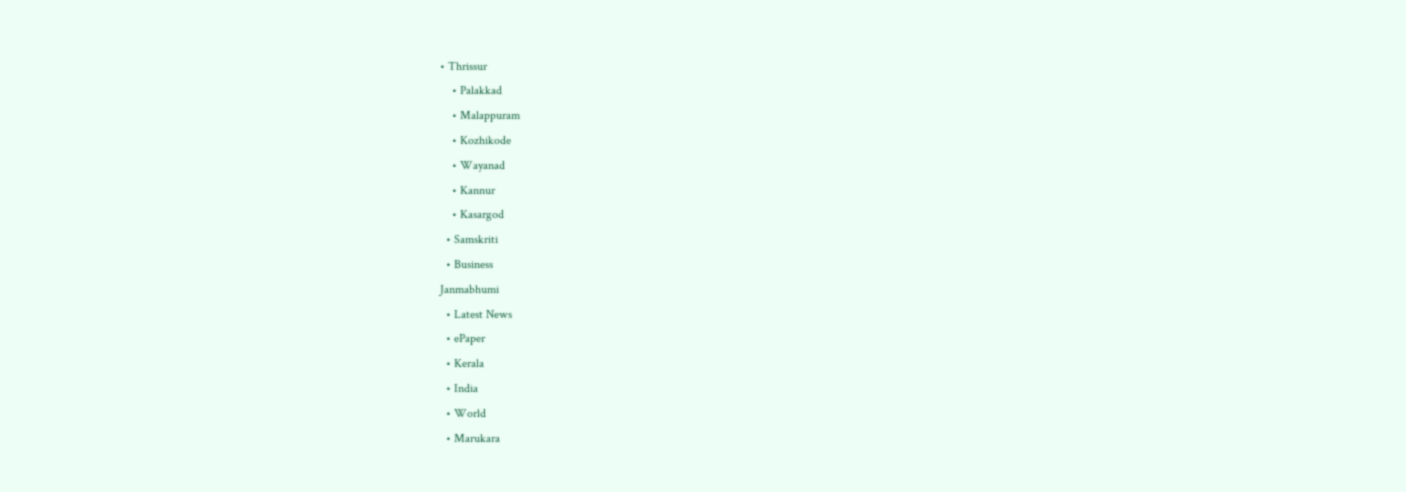• Thrissur
    • Palakkad
    • Malappuram
    • Kozhikode
    • Wayanad
    • Kannur
    • Kasargod
  • Samskriti
  • Business
Janmabhumi
  • Latest News
  • ePaper
  • Kerala
  • India
  • World
  • Marukara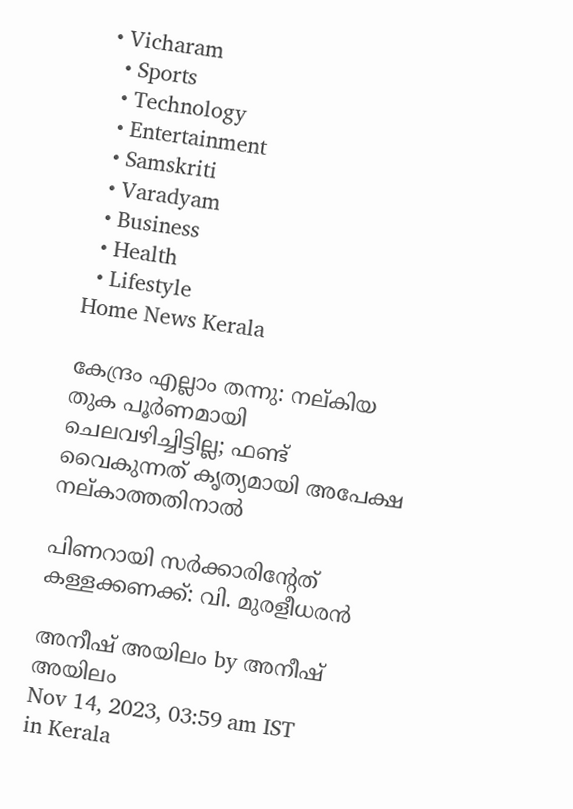• Vicharam
  • Sports
  • Technology
  • Entertainment
  • Samskriti
  • Varadyam
  • Business
  • Health
  • Lifestyle
Home News Kerala

കേന്ദ്രം എല്ലാം തന്നു: നല്കിയ തുക പൂര്‍ണമായി ചെലവഴിച്ചിട്ടില്ല; ഫണ്ട് വൈകുന്നത് കൃത്യമായി അപേക്ഷ നല്കാത്തതിനാല്‍

പിണറായി സര്‍ക്കാരിന്റേത് കള്ളക്കണക്ക്: വി. മുരളീധരന്‍

അനീഷ് അയിലം by അനീഷ് അയിലം
Nov 14, 2023, 03:59 am IST
in Kerala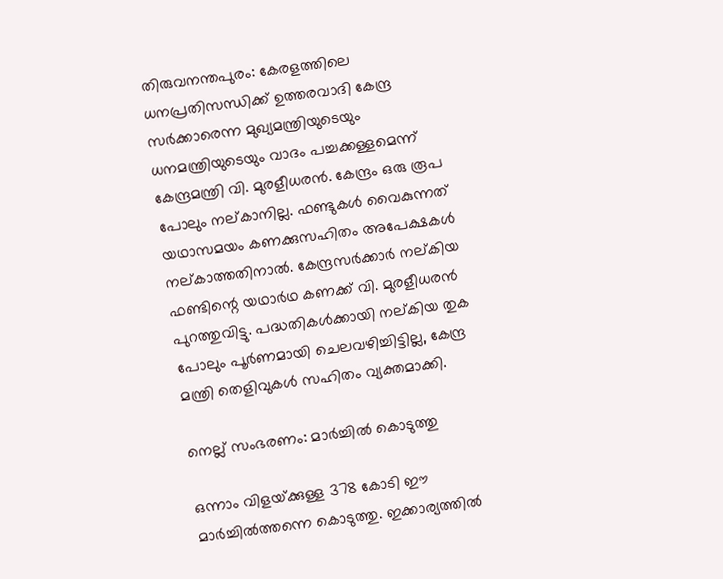തിരുവനന്തപുരം: കേരളത്തിലെ ധനപ്രതിസന്ധിക്ക് ഉത്തരവാദി കേന്ദ്ര സര്‍ക്കാരെന്ന മുഖ്യമന്ത്രിയുടെയും ധനമന്ത്രിയുടെയും വാദം പച്ചക്കള്ളമെന്ന് കേന്ദ്രമന്ത്രി വി. മുരളീധരന്‍. കേന്ദ്രം ഒരു രൂപ പോലും നല്കാനില്ല. ഫണ്ടുകള്‍ വൈകുന്നത് യഥാസമയം കണക്കുസഹിതം അപേക്ഷകള്‍ നല്കാത്തതിനാല്‍. കേന്ദ്രസര്‍ക്കാര്‍ നല്കിയ ഫണ്ടിന്റെ യഥാര്‍ഥ കണക്ക് വി. മുരളീധരന്‍ പുറത്തുവിട്ടു. പദ്ധതികള്‍ക്കായി നല്കിയ തുക പോലും പൂര്‍ണമായി ചെലവഴിച്ചിട്ടില്ല, കേന്ദ്ര മന്ത്രി തെളിവുകള്‍ സഹിതം വ്യക്തമാക്കി.

നെല്ല് സംഭരണം: മാര്‍ച്ചില്‍ കൊടുത്തു

ഒന്നാം വിളയ്‌ക്കുള്ള 378 കോടി ഈ മാര്‍ച്ചില്‍ത്തന്നെ കൊടുത്തു. ഇക്കാര്യത്തില്‍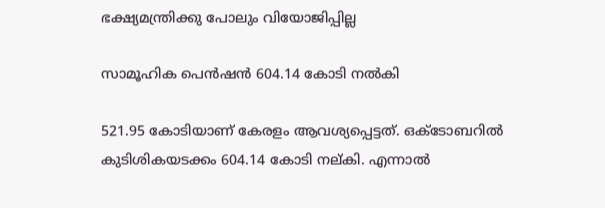ഭക്ഷ്യമന്ത്രിക്കു പോലും വിയോജിപ്പില്ല

സാമൂഹിക പെന്‍ഷന്‍ 604.14 കോടി നല്‍കി

521.95 കോടിയാണ് കേരളം ആവശ്യപ്പെട്ടത്. ഒക്ടോബറില്‍ കുടിശികയടക്കം 604.14 കോടി നല്കി. എന്നാല്‍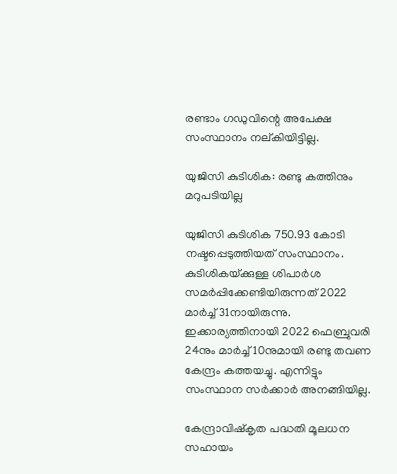രണ്ടാം ഗഡുവിന്റെ അപേക്ഷ സംസ്ഥാനം നല്കിയിട്ടില്ല.

യുജിസി കുടിശിക: രണ്ടു കത്തിനും മറുപടിയില്ല

യുജിസി കുടിശിക 750.93 കോടി നഷ്ടപ്പെടുത്തിയത് സംസ്ഥാനം. കുടിശികയ്‌ക്കുള്ള ശിപാര്‍ശ സമര്‍പ്പിക്കേണ്ടിയിരുന്നത് 2022 മാര്‍ച്ച് 31നായിരുന്നു. ഇക്കാര്യത്തിനായി 2022 ഫെബ്രുവരി 24നും മാര്‍ച്ച് 10നുമായി രണ്ടു തവണ കേന്ദ്രം കത്തയച്ചു. എന്നിട്ടും സംസ്ഥാന സര്‍ക്കാര്‍ അനങ്ങിയില്ല.

കേന്ദ്രാവിഷ്‌കൃത പദ്ധതി മൂലധന സഹായം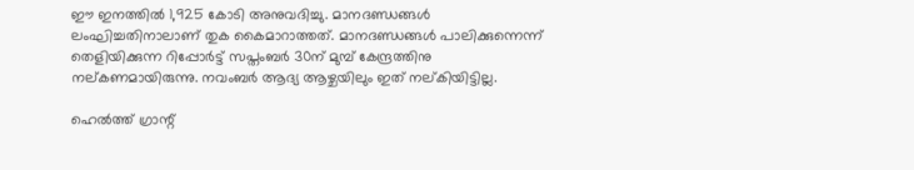ഈ ഇനത്തില്‍ 1,925 കോടി അനുവദിച്ചു. മാനദണ്ഡങ്ങള്‍ ലംഘിച്ചതിനാലാണ് തുക കൈമാറാത്തത്. മാനദണ്ഡങ്ങള്‍ പാലിക്കുന്നെന്ന് തെളിയിക്കുന്ന റിപ്പോര്‍ട്ട് സപ്തംബര്‍ 30ന് മുമ്പ് കേന്ദ്രത്തിനു നല്കണമായിരുന്നു. നവംബര്‍ ആദ്യ ആഴ്ചയിലും ഇത് നല്കിയിട്ടില്ല.

ഹെല്‍ത്ത് ഗ്രാന്റ്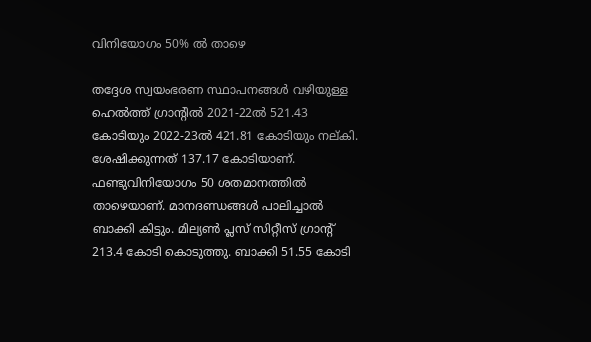വിനിയോഗം 50% ല്‍ താഴെ

തദ്ദേശ സ്വയംഭരണ സ്ഥാപനങ്ങള്‍ വഴിയുള്ള ഹെല്‍ത്ത് ഗ്രാന്റില്‍ 2021-22ല്‍ 521.43 കോടിയും 2022-23ല്‍ 421.81 കോടിയും നല്കി. ശേഷിക്കുന്നത് 137.17 കോടിയാണ്. ഫണ്ടുവിനിയോഗം 50 ശതമാനത്തില്‍ താഴെയാണ്. മാനദണ്ഡങ്ങള്‍ പാലിച്ചാല്‍ ബാക്കി കിട്ടും. മില്യണ്‍ പ്ലസ് സിറ്റീസ് ഗ്രാന്റ് 213.4 കോടി കൊടുത്തു. ബാക്കി 51.55 കോടി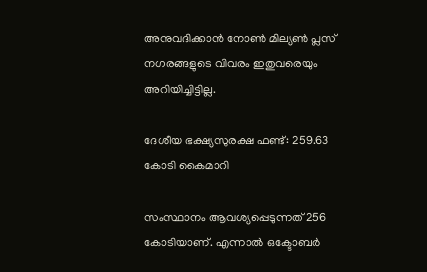അനുവദിക്കാന്‍ നോണ്‍ മില്യണ്‍ പ്ലസ് നഗരങ്ങളുടെ വിവരം ഇതുവരെയും അറിയിച്ചിട്ടില്ല.

ദേശീയ ഭക്ഷ്യസുരക്ഷ ഫണ്ട്: 259.63 കോടി കൈമാറി

സംസ്ഥാനം ആവശ്യപ്പെടുന്നത് 256 കോടിയാണ്. എന്നാല്‍ ഒക്ടോബര്‍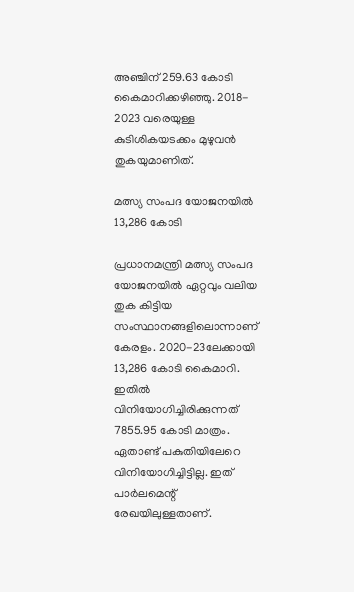അഞ്ചിന് 259.63 കോടി കൈമാറിക്കഴിഞ്ഞു. 2018- 2023 വരെയുള്ള കുടിശികയടക്കം മുഴുവന്‍ തുകയുമാണിത്.

മത്സ്യ സംപദ യോജനയില്‍ 13,286 കോടി

പ്രധാനമന്ത്രി മത്സ്യ സംപദ യോജനയില്‍ ഏറ്റവും വലിയ തുക കിട്ടിയ സംസ്ഥാനങ്ങളിലൊന്നാണ് കേരളം. 2020-23ലേക്കായി 13,286 കോടി കൈമാറി. ഇതില്‍ വിനിയോഗിച്ചിരിക്കുന്നത് 7855.95 കോടി മാത്രം. ഏതാണ്ട് പകുതിയിലേറെ വിനിയോഗിച്ചിട്ടില്ല. ഇത് പാര്‍ലമെന്റ് രേഖയിലുള്ളതാണ്.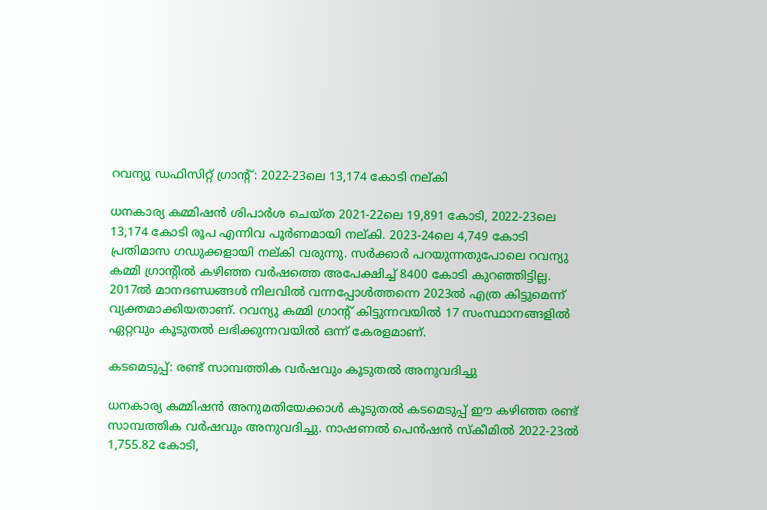റവന്യു ഡഫിസിറ്റ് ഗ്രാന്റ്: 2022-23ലെ 13,174 കോടി നല്കി

ധനകാര്യ കമ്മിഷന്‍ ശിപാര്‍ശ ചെയ്ത 2021-22ലെ 19,891 കോടി, 2022-23ലെ 13,174 കോടി രൂപ എന്നിവ പൂര്‍ണമായി നല്കി. 2023-24ലെ 4,749 കോടി പ്രതിമാസ ഗഡുക്കളായി നല്കി വരുന്നു. സര്‍ക്കാര്‍ പറയുന്നതുപോലെ റവന്യു കമ്മി ഗ്രാന്റില്‍ കഴിഞ്ഞ വര്‍ഷത്തെ അപേക്ഷിച്ച് 8400 കോടി കുറഞ്ഞിട്ടില്ല. 2017ല്‍ മാനദണ്ഡങ്ങള്‍ നിലവില്‍ വന്നപ്പോള്‍ത്തന്നെ 2023ല്‍ എത്ര കിട്ടുമെന്ന് വ്യക്തമാക്കിയതാണ്. റവന്യു കമ്മി ഗ്രാന്റ് കിട്ടുന്നവയില്‍ 17 സംസ്ഥാനങ്ങളില്‍ ഏറ്റവും കൂടുതല്‍ ലഭിക്കുന്നവയില്‍ ഒന്ന് കേരളമാണ്.

കടമെടുപ്പ്: രണ്ട് സാമ്പത്തിക വര്‍ഷവും കൂടുതല്‍ അനുവദിച്ചു

ധനകാര്യ കമ്മിഷന്‍ അനുമതിയേക്കാള്‍ കൂടുതല്‍ കടമെടുപ്പ് ഈ കഴിഞ്ഞ രണ്ട് സാമ്പത്തിക വര്‍ഷവും അനുവദിച്ചു. നാഷണല്‍ പെന്‍ഷന്‍ സ്‌കീമില്‍ 2022-23ല്‍ 1,755.82 കോടി,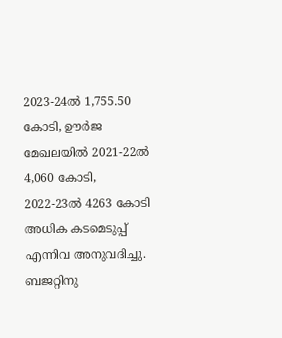2023-24ല്‍ 1,755.50 കോടി, ഊര്‍ജ മേഖലയില്‍ 2021-22ല്‍ 4,060 കോടി, 2022-23ല്‍ 4263 കോടി അധിക കടമെടുപ്പ് എന്നിവ അനുവദിച്ചു. ബജറ്റിനു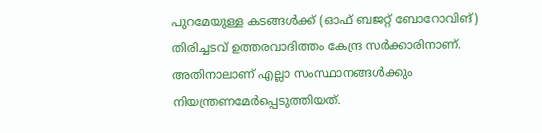പുറമേയുള്ള കടങ്ങള്‍ക്ക് (ഓഫ് ബജറ്റ് ബോറോവിങ്) തിരിച്ചടവ് ഉത്തരവാദിത്തം കേന്ദ്ര സര്‍ക്കാരിനാണ്. അതിനാലാണ് എല്ലാ സംസ്ഥാനങ്ങള്‍ക്കും നിയന്ത്രണമേര്‍പ്പെടുത്തിയത്.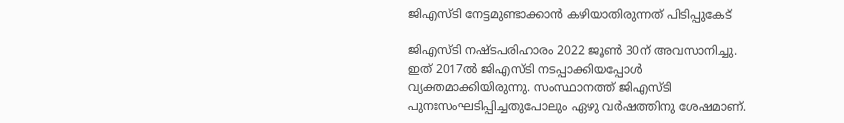ജിഎസ്ടി നേട്ടമുണ്ടാക്കാന്‍ കഴിയാതിരുന്നത് പിടിപ്പുകേട്

ജിഎസ്ടി നഷ്ടപരിഹാരം 2022 ജൂണ്‍ 30ന് അവസാനിച്ചു. ഇത് 2017ല്‍ ജിഎസ്ടി നടപ്പാക്കിയപ്പോള്‍ വ്യക്തമാക്കിയിരുന്നു. സംസ്ഥാനത്ത് ജിഎസ്ടി പുനഃസംഘടിപ്പിച്ചതുപോലും ഏഴു വര്‍ഷത്തിനു ശേഷമാണ്.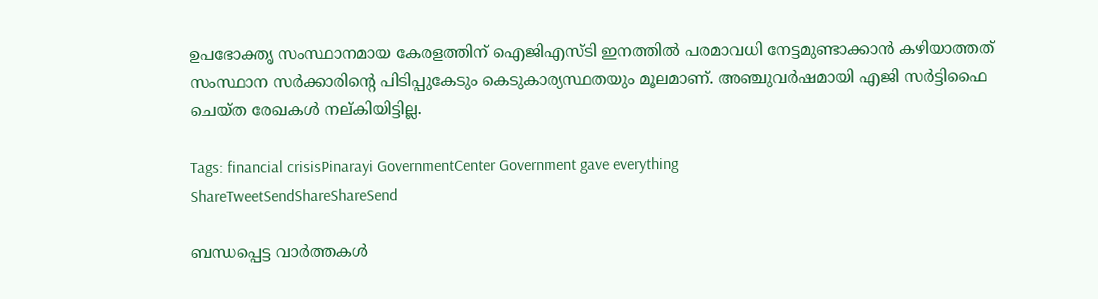ഉപഭോക്തൃ സംസ്ഥാനമായ കേരളത്തിന് ഐജിഎസ്ടി ഇനത്തില്‍ പരമാവധി നേട്ടമുണ്ടാക്കാന്‍ കഴിയാത്തത് സംസ്ഥാന സര്‍ക്കാരിന്റെ പിടിപ്പുകേടും കെടുകാര്യസ്ഥതയും മൂലമാണ്. അഞ്ചുവര്‍ഷമായി എജി സര്‍ട്ടിഫൈ ചെയ്ത രേഖകള്‍ നല്കിയിട്ടില്ല.

Tags: financial crisisPinarayi GovernmentCenter Government gave everything
ShareTweetSendShareShareSend

ബന്ധപ്പെട്ട വാര്‍ത്തകള്‍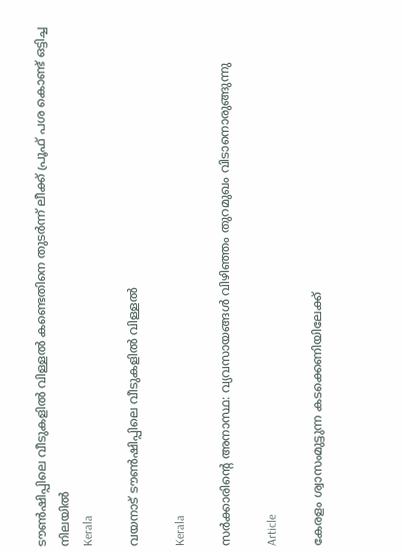ടൗണ്‍ഷിപ്പിലെ വീടുകളില്‍ വിള്ളല്‍ കണ്ടെതിനെ തുടര്‍ന്ന് ലീക്ക് പ്രൂഫ് പശ കൊണ്ട് ഒട്ടിച്ച നിലയില്‍
Kerala

വയനാട് ടൗണ്‍ഷിപ്പിലെ വീടുകളില്‍ വിള്ളല്‍

Kerala

സര്‍ക്കാരിന്റെ അനാസ്ഥ: വ്യവസായങ്ങള്‍ വിഴിഞ്ഞം തുറമുഖം വിടാനൊരുങ്ങുന്നു

Article

കേരളം ശ്വാസംമുട്ടുന്ന കടക്കെണിയിലേക്ക്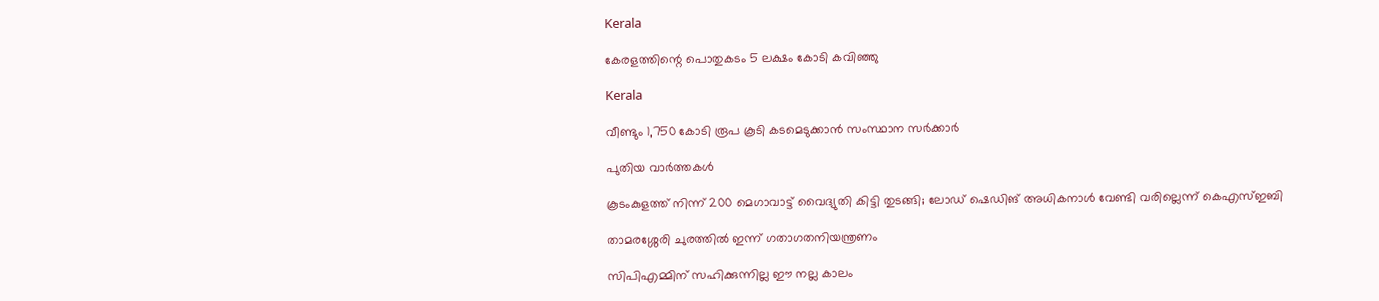Kerala

കേരളത്തിന്റെ പൊതുകടം 5 ലക്ഷം കോടി കവിഞ്ഞു

Kerala

വീണ്ടും 1,750 കോടി രൂപ കൂടി കടമെടുക്കാൻ സംസ്ഥാന സർക്കാർ

പുതിയ വാര്‍ത്തകള്‍

കൂടംകുളത്ത് നിന്ന് 200 മെഗാവാട്ട് വൈദ്യുതി കിട്ടി തുടങ്ങി; ലോഡ് ഷെഡിങ് അധികനാള്‍ വേണ്ടി വരില്ലെന്ന് കെഎസ്ഇബി

താമരശ്ശേരി ചുരത്തിൽ ഇന്ന് ഗതാഗതനിയന്ത്രണം

സിപിഎമ്മിന് സഹിക്കുന്നില്ല ഈ നല്ല കാലം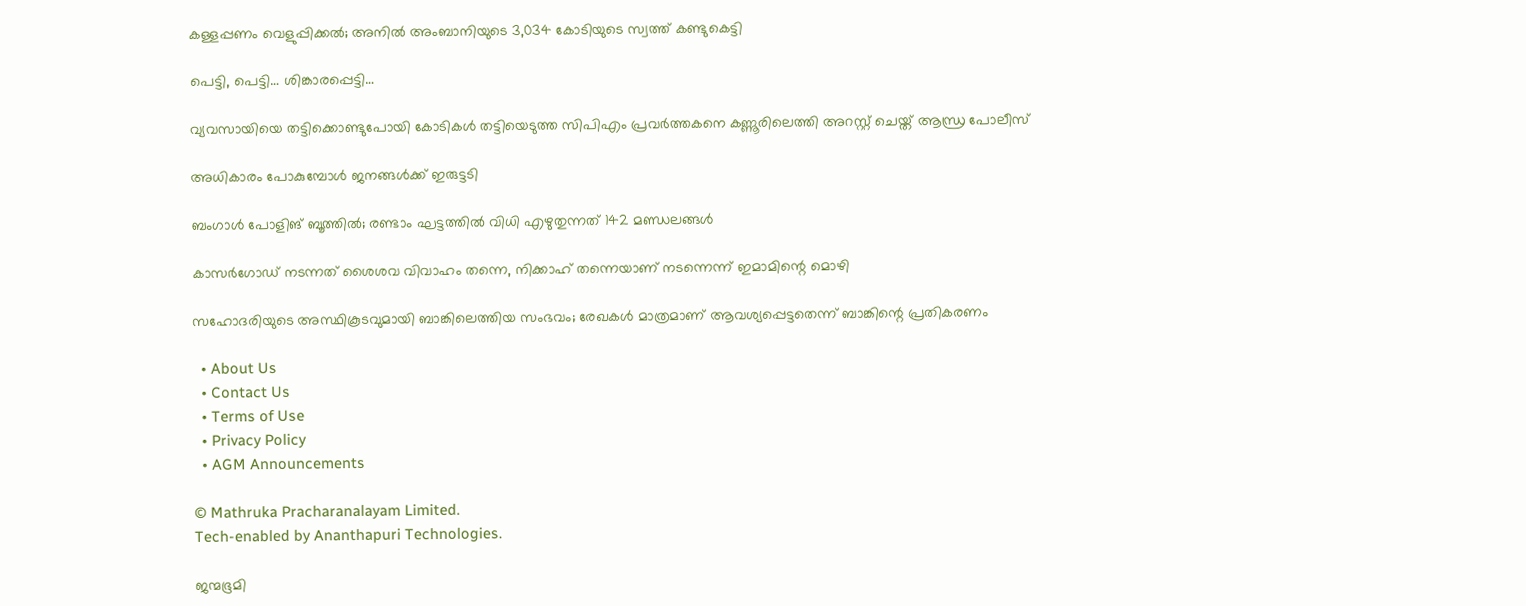കള്ളപ്പണം വെളുപ്പിക്കല്‍; അനില്‍ അംബാനിയുടെ 3,034 കോടിയുടെ സ്വത്ത് കണ്ടുകെട്ടി

പെട്ടി, പെട്ടി… ശിങ്കാരപ്പെട്ടി…

വ്യവസായിയെ തട്ടിക്കൊണ്ടുപോയി കോടികൾ തട്ടിയെടുത്ത സിപിഎം പ്രവർത്തകനെ കണ്ണൂരിലെത്തി അറസ്റ്റ് ചെയ്ത് ആന്ധ്ര പോലീസ്

അധികാരം പോകുമ്പോള്‍ ജനങ്ങള്‍ക്ക് ഇരുട്ടടി

ബംഗാൾ പോളിങ് ബൂത്തിൽ; രണ്ടാം ഘട്ടത്തിൽ വിധി എഴുതുന്നത് 142 മണ്ഡലങ്ങൾ

കാസർഗോഡ് നടന്നത് ശൈശവ വിവാഹം തന്നെ, നിക്കാഹ് തന്നെയാണ് നടന്നെന്ന് ഇമാമിന്റെ മൊഴി

സഹോദരിയുടെ അസ്ഥികൂടവുമായി ബാങ്കിലെത്തിയ സംഭവം; രേഖകൾ മാത്രമാണ് ആവശ്യപ്പെട്ടതെന്ന് ബാങ്കിന്റെ പ്രതികരണം

  • About Us
  • Contact Us
  • Terms of Use
  • Privacy Policy
  • AGM Announcements

© Mathruka Pracharanalayam Limited.
Tech-enabled by Ananthapuri Technologies.

ജന്മഭൂമി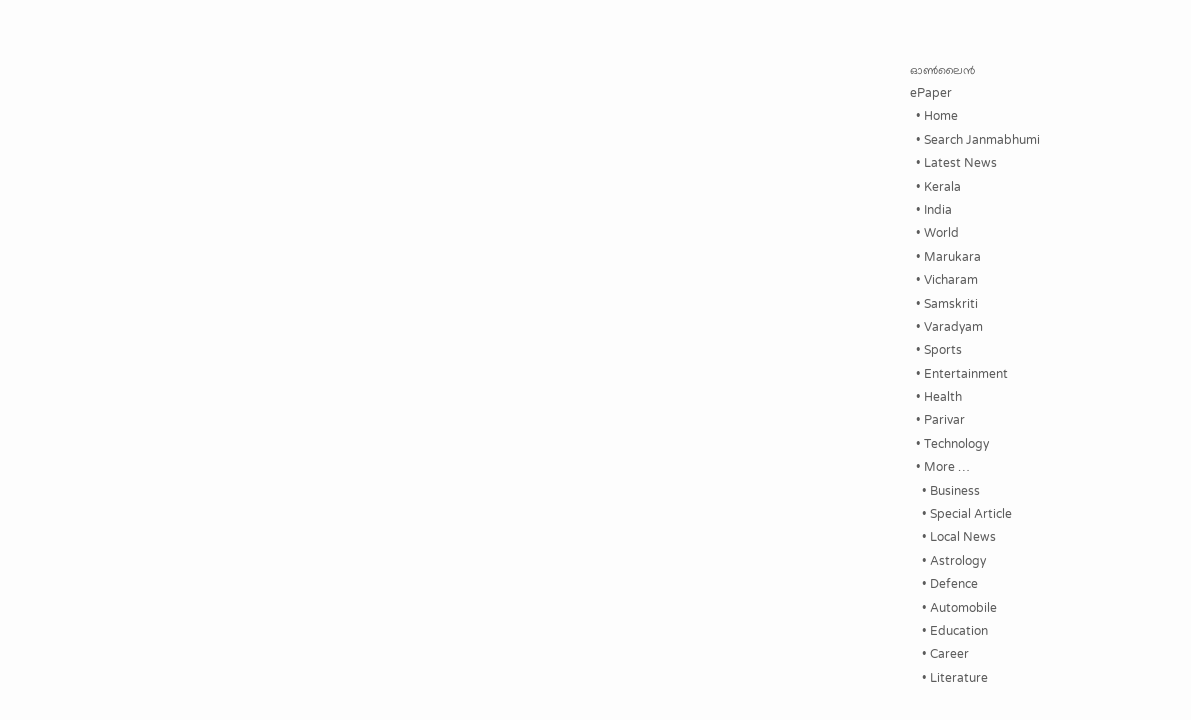ഓണ്‍ലൈന്‍
ePaper
  • Home
  • Search Janmabhumi
  • Latest News
  • Kerala
  • India
  • World
  • Marukara
  • Vicharam
  • Samskriti
  • Varadyam
  • Sports
  • Entertainment
  • Health
  • Parivar
  • Technology
  • More …
    • Business
    • Special Article
    • Local News
    • Astrology
    • Defence
    • Automobile
    • Education
    • Career
    • Literature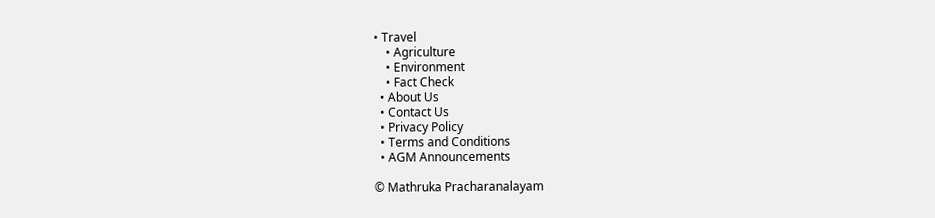• Travel
    • Agriculture
    • Environment
    • Fact Check
  • About Us
  • Contact Us
  • Privacy Policy
  • Terms and Conditions
  • AGM Announcements

© Mathruka Pracharanalayam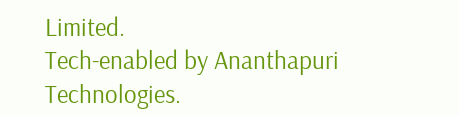Limited.
Tech-enabled by Ananthapuri Technologies.